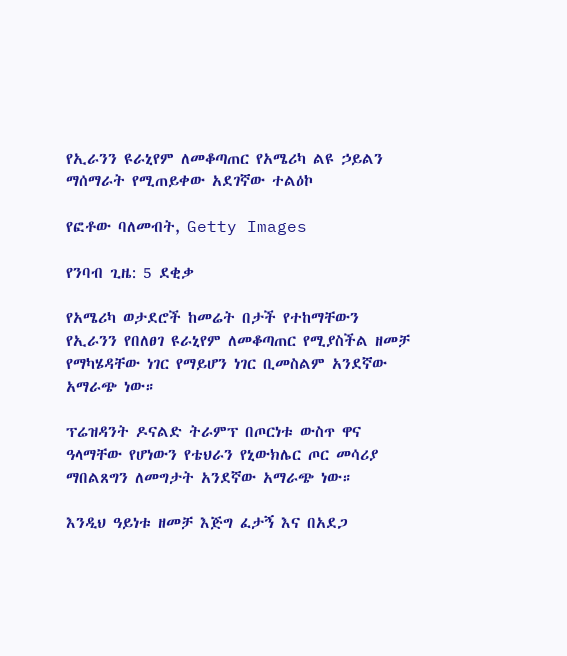የኢራንን ዩራኒየም ለመቆጣጠር የአሜሪካ ልዩ ኃይልን ማሰማራት የሚጠይቀው አደገኛው ተልዕኮ

የፎቶው ባለመብት, Getty Images

የንባብ ጊዜ: 5 ደቂቃ

የአሜሪካ ወታደሮች ከመሬት በታች የተከማቸውን የኢራንን የበለፀገ ዩራኒየም ለመቆጣጠር የሚያስችል ዘመቻ የማካሄዳቸው ነገር የማይሆን ነገር ቢመስልም አንደኛው አማራጭ ነው።

ፕሬዝዳንት ዶናልድ ትራምፕ በጦርነቱ ውስጥ ዋና ዓላማቸው የሆነውን የቴህራን የኒውክሌር ጦር መሳሪያ ማበልጸግን ለመግታት አንደኛው አማራጭ ነው።

እንዲህ ዓይነቱ ዘመቻ እጅግ ፈታኝ እና በአደጋ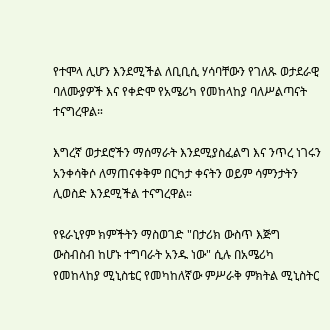የተሞላ ሊሆን እንደሚችል ለቢቢሲ ሃሳባቸውን የገለጹ ወታደራዊ ባለሙያዎች እና የቀድሞ የአሜሪካ የመከላከያ ባለሥልጣናት ተናግረዋል።

እግረኛ ወታደሮችን ማሰማራት እንደሚያስፈልግ እና ንጥረ ነገሩን አንቀሳቅሶ ለማጠናቀቅም በርካታ ቀናትን ወይም ሳምንታትን ሊወስድ እንደሚችል ተናግረዋል።

የዩራኒየም ክምችትን ማስወገድ "በታሪክ ውስጥ እጅግ ውስብስብ ከሆኑ ተግባራት አንዱ ነው" ሲሉ በአሜሪካ የመከላከያ ሚኒስቴር የመካከለኛው ምሥራቅ ምክትል ሚኒስትር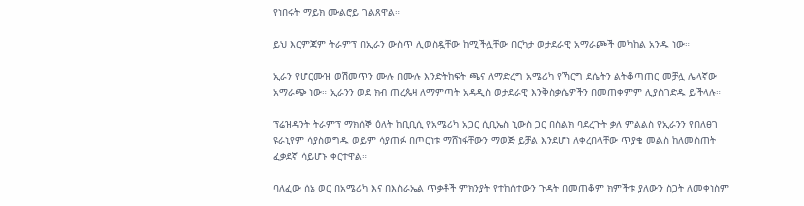የነበሩት ማይክ ሙልሮይ ገልጸዋል።

ይህ እርምጃም ትራምፕ በኢራን ውስጥ ሊወስዷቸው ከሚችሏቸው በርካታ ወታደራዊ አማራጮች መካከል አንዱ ነው።

ኢራን የሆርሙዝ ወሽመጥን ሙሉ በሙሉ እንድትከፍት ጫና ለማድረግ አሜሪካ የኻርግ ደሴትን ልትቆጣጠር መቻሏ ሌላኛው አማራጭ ነው። ኢራንን ወደ ክብ ጠረጴዛ ለማምጣት አዳዲስ ወታደራዊ እንቅስቃሴዎችን በመጠቀምም ሊያስገድዱ ይችላሉ።

ፕሬዝዳንት ትራምፕ ማክሰኞ ዕለት ከቢቢሲ የአሜሪካ አጋር ሲቢኤስ ኒውስ ጋር በስልክ ባደረጉት ቃለ ምልልስ የኢራንን የበለፀገ ዩራኒየም ሳያስወግዱ ወይም ሳያጠፉ በጦርነቱ ማሸነፋቸውን ማወጅ ይቻል እንደሆነ ለቀረበላቸው ጥያቄ መልስ ከለመስጠት ፈቃደኛ ሳይሆኑ ቀርተዋል።

ባለፈው ሰኔ ወር በአሜሪካ እና በእስራኤል ጥቃቶች ምክንያት የተከሰተውን ጉዳት በመጠቆም ክምችቱ ያለውን ስጋት ለመቀነስም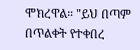ሞክረዋል። "ይህ በጣም በጥልቀት የተቀበረ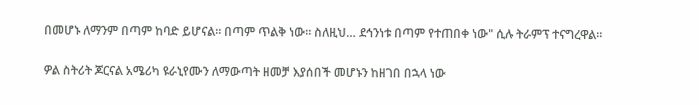በመሆኑ ለማንም በጣም ከባድ ይሆናል። በጣም ጥልቅ ነው። ስለዚህ… ደኅንነቱ በጣም የተጠበቀ ነው" ሲሉ ትራምፕ ተናግረዋል።

ዎል ስትሪት ጆርናል አሜሪካ ዩራኒየሙን ለማውጣት ዘመቻ እያሰበች መሆኑን ከዘገበ በኋላ ነው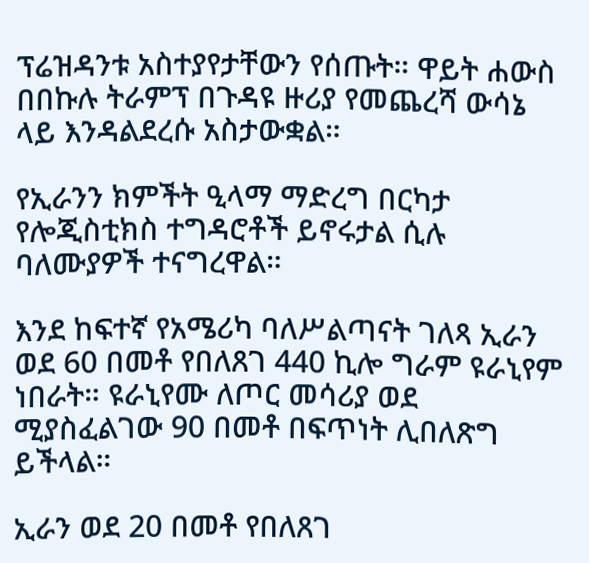ፕሬዝዳንቱ አስተያየታቸውን የሰጡት። ዋይት ሐውስ በበኩሉ ትራምፕ በጉዳዩ ዙሪያ የመጨረሻ ውሳኔ ላይ እንዳልደረሱ አስታውቋል።

የኢራንን ክምችት ዒላማ ማድረግ በርካታ የሎጂስቲክስ ተግዳሮቶች ይኖሩታል ሲሉ ባለሙያዎች ተናግረዋል።

እንደ ከፍተኛ የአሜሪካ ባለሥልጣናት ገለጻ ኢራን ወደ 60 በመቶ የበለጸገ 440 ኪሎ ግራም ዩራኒየም ነበራት። ዩራኒየሙ ለጦር መሳሪያ ወደ ሚያስፈልገው 90 በመቶ በፍጥነት ሊበለጽግ ይችላል።

ኢራን ወደ 20 በመቶ የበለጸገ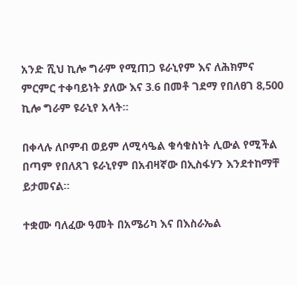አንድ ሺህ ኪሎ ግራም የሚጠጋ ዩራኒየም እና ለሕክምና ምርምር ተቀባይነት ያለው እና 3.6 በመቶ ገደማ የበለፀገ 8,500 ኪሎ ግራም ዩራኒየ አላት።

በቀላሉ ለቦምብ ወይም ለሚሳዔል ቁሳቁስነት ሊውል የሚችል በጣም የበለጸገ ዩራኒየም በአብዛኛው በኢስፋሃን እንደተከማቸ ይታመናል።

ተቋሙ ባለፈው ዓመት በአሜሪካ እና በእስራኤል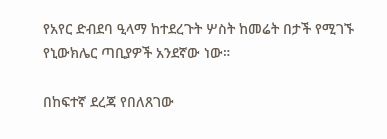የአየር ድብደባ ዒላማ ከተደረጉት ሦስት ከመሬት በታች የሚገኙ የኒውክሌር ጣቢያዎች አንደኛው ነው።

በከፍተኛ ደረጃ የበለጸገው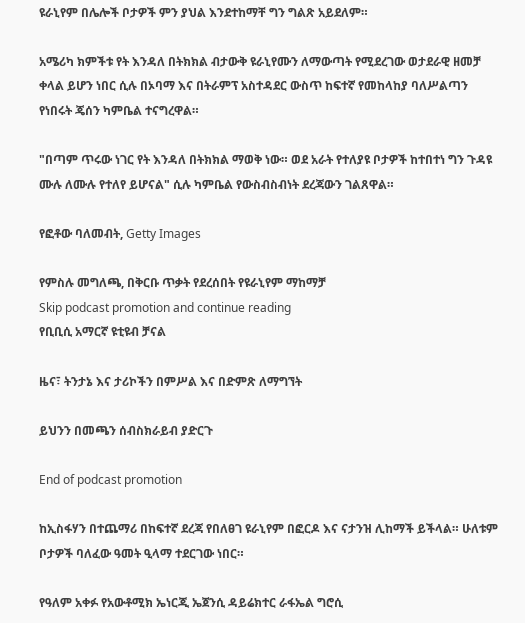ዩራኒየም በሌሎች ቦታዎች ምን ያህል እንደተከማቸ ግን ግልጽ አይደለም።

አሜሪካ ክምችቱ የት እንዳለ በትክክል ብታውቅ ዩራኒየሙን ለማውጣት የሚደረገው ወታደራዊ ዘመቻ ቀላል ይሆን ነበር ሲሉ በኦባማ እና በትራምፕ አስተዳደር ውስጥ ከፍተኛ የመከላከያ ባለሥልጣን የነበሩት ጄሰን ካምቤል ተናግረዋል።

"በጣም ጥሩው ነገር የት እንዳለ በትክክል ማወቅ ነው። ወደ አራት የተለያዩ ቦታዎች ከተበተነ ግን ጉዳዩ ሙሉ ለሙሉ የተለየ ይሆናል" ሲሉ ካምቤል የውስብስብነት ደረጃውን ገልጸዋል።

የፎቶው ባለመብት, Getty Images

የምስሉ መግለጫ, በቅርቡ ጥቃት የደረሰበት የዩራኒየም ማከማቻ
Skip podcast promotion and continue reading
የቢቢሲ አማርኛ ዩቲዩብ ቻናል

ዜና፣ ትንታኔ እና ታሪኮችን በምሥል እና በድምጽ ለማግኘት

ይህንን በመጫን ሰብስክራይብ ያድርጉ

End of podcast promotion

ከኢስፋሃን በተጨማሪ በከፍተኛ ደረጃ የበለፀገ ዩራኒየም በፎርዶ እና ናታንዝ ሊከማች ይችላል። ሁለቱም ቦታዎች ባለፈው ዓመት ዒላማ ተደርገው ነበር።

የዓለም አቀፉ የአውቶሚክ ኤነርጂ ኤጀንሲ ዳይሬክተር ራፋኤል ግሮሲ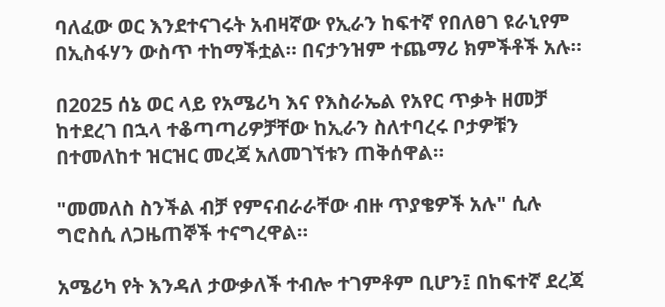ባለፈው ወር እንደተናገሩት አብዛኛው የኢራን ከፍተኛ የበለፀገ ዩራኒየም በኢስፋሃን ውስጥ ተከማችቷል። በናታንዝም ተጨማሪ ክምችቶች አሉ።

በ2025 ሰኔ ወር ላይ የአሜሪካ እና የእስራኤል የአየር ጥቃት ዘመቻ ከተደረገ በኋላ ተቆጣጣሪዎቻቸው ከኢራን ስለተባረሩ ቦታዎቹን በተመለከተ ዝርዝር መረጃ አለመገኘቱን ጠቅሰዋል።

"መመለስ ስንችል ብቻ የምናብራራቸው ብዙ ጥያቄዎች አሉ" ሲሉ ግሮስሲ ለጋዜጠኞች ተናግረዋል።

አሜሪካ የት እንዳለ ታውቃለች ተብሎ ተገምቶም ቢሆን፤ በከፍተኛ ደረጃ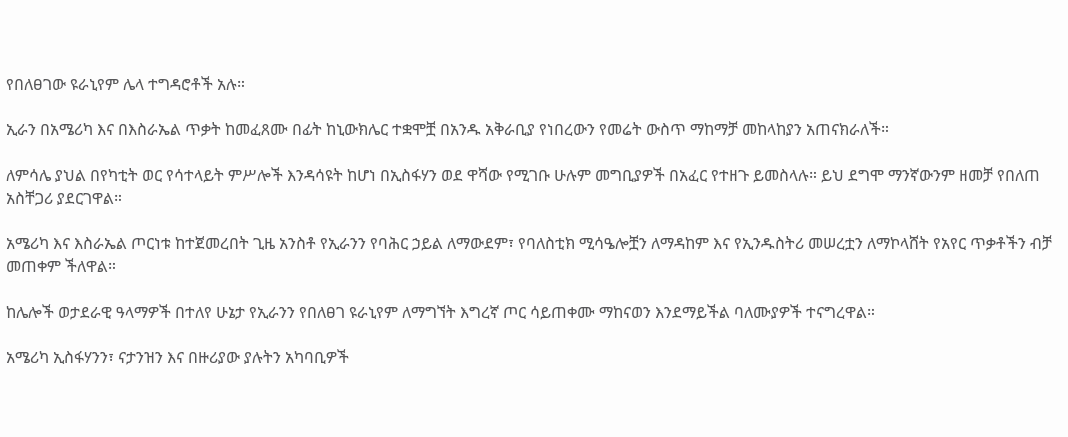የበለፀገው ዩራኒየም ሌላ ተግዳሮቶች አሉ።

ኢራን በአሜሪካ እና በእስራኤል ጥቃት ከመፈጸሙ በፊት ከኒውክሌር ተቋሞቿ በአንዱ አቅራቢያ የነበረውን የመሬት ውስጥ ማከማቻ መከላከያን አጠናክራለች።

ለምሳሌ ያህል በየካቲት ወር የሳተላይት ምሥሎች እንዳሳዩት ከሆነ በኢስፋሃን ወደ ዋሻው የሚገቡ ሁሉም መግቢያዎች በአፈር የተዘጉ ይመስላሉ። ይህ ደግሞ ማንኛውንም ዘመቻ የበለጠ አስቸጋሪ ያደርገዋል።

አሜሪካ እና እስራኤል ጦርነቱ ከተጀመረበት ጊዜ አንስቶ የኢራንን የባሕር ኃይል ለማውደም፣ የባለስቲክ ሚሳዔሎቿን ለማዳከም እና የኢንዱስትሪ መሠረቷን ለማኮላሸት የአየር ጥቃቶችን ብቻ መጠቀም ችለዋል።

ከሌሎች ወታደራዊ ዓላማዎች በተለየ ሁኔታ የኢራንን የበለፀገ ዩራኒየም ለማግኘት እግረኛ ጦር ሳይጠቀሙ ማከናወን እንደማይችል ባለሙያዎች ተናግረዋል።

አሜሪካ ኢስፋሃንን፣ ናታንዝን እና በዙሪያው ያሉትን አካባቢዎች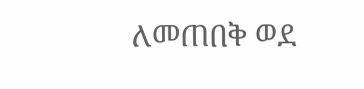ለመጠበቅ ወደ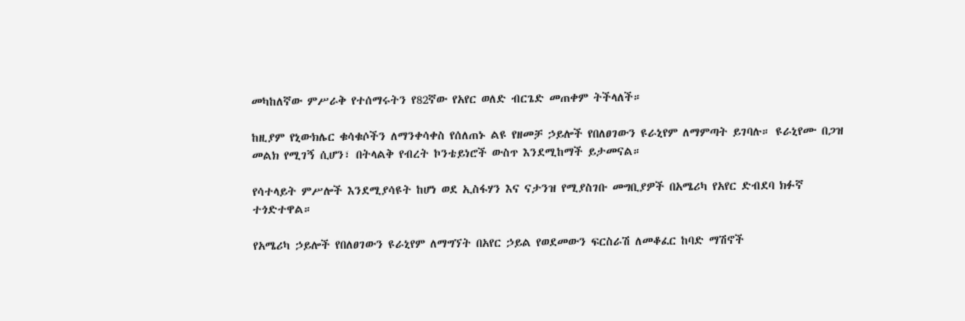መካከለኛው ምሥራቅ የተሰማሩትን የ82ኛው የአየር ወለድ ብርጌድ መጠቀም ትችላለች።

ከዚያም የኒውክሌር ቁሳቁሶችን ለማንቀሳቀስ የሰለጠኑ ልዩ የዘመቻ ኃይሎች የበለፀገውን ዩራኒየም ለማምጣት ይገባሉ። ዩራኒየሙ በጋዝ መልክ የሚገኝ ሲሆን፣ በትላልቅ የብረት ኮንቴይነሮች ውስጥ እንደሚከማች ይታመናል።

የሳተላይት ምሥሎች እንደሚያሳዩት ከሆነ ወደ ኢስፋሃን እና ናታንዝ የሚያስገቡ መግቢያዎች በአሜሪካ የአየር ድብደባ ክፉኛ ተጎድተዋል።

የአሜሪካ ኃይሎች የበለፀገውን ዩራኒየም ለማግኘት በአየር ኃይል የወደመውን ፍርስራሽ ለመቆፈር ከባድ ማሽኖች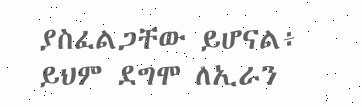ያስፈልጋቸው ይሆናል፥ ይህም ደግሞ ለኢራን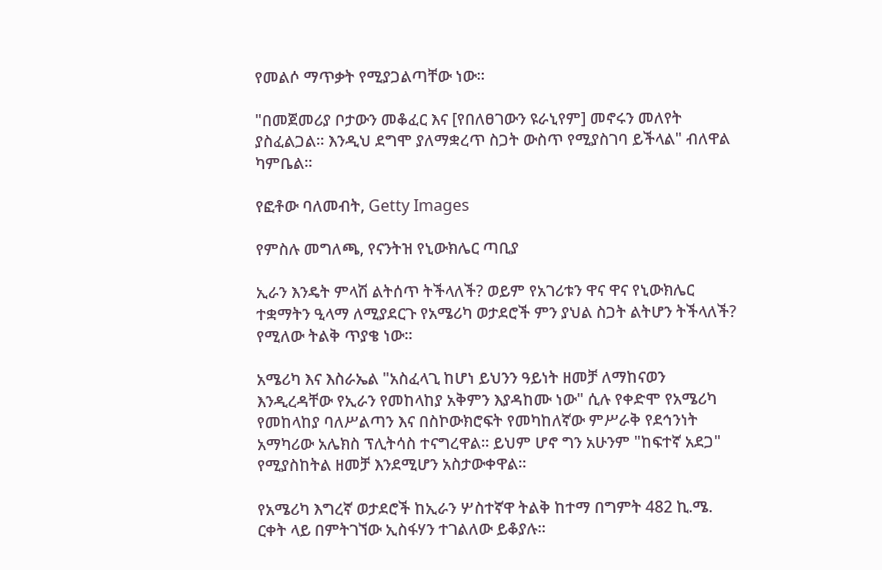የመልሶ ማጥቃት የሚያጋልጣቸው ነው።

"በመጀመሪያ ቦታውን መቆፈር እና [የበለፀገውን ዩራኒየም] መኖሩን መለየት ያስፈልጋል። እንዲህ ደግሞ ያለማቋረጥ ስጋት ውስጥ የሚያስገባ ይችላል" ብለዋል ካምቤል።

የፎቶው ባለመብት, Getty Images

የምስሉ መግለጫ, የናንትዝ የኒውክሌር ጣቢያ

ኢራን እንዴት ምላሽ ልትሰጥ ትችላለች? ወይም የአገሪቱን ዋና ዋና የኒውክሌር ተቋማትን ዒላማ ለሚያደርጉ የአሜሪካ ወታደሮች ምን ያህል ስጋት ልትሆን ትችላለች? የሚለው ትልቅ ጥያቄ ነው።

አሜሪካ እና እስራኤል "አስፈላጊ ከሆነ ይህንን ዓይነት ዘመቻ ለማከናወን እንዲረዳቸው የኢራን የመከላከያ አቅምን እያዳከሙ ነው" ሲሉ የቀድሞ የአሜሪካ የመከላከያ ባለሥልጣን እና በስኮውክሮፍት የመካከለኛው ምሥራቅ የደኅንነት አማካሪው አሌክስ ፕሊትሳስ ተናግረዋል። ይህም ሆኖ ግን አሁንም "ከፍተኛ አደጋ" የሚያስከትል ዘመቻ እንደሚሆን አስታውቀዋል።

የአሜሪካ እግረኛ ወታደሮች ከኢራን ሦስተኛዋ ትልቅ ከተማ በግምት 482 ኪ.ሜ. ርቀት ላይ በምትገኘው ኢስፋሃን ተገልለው ይቆያሉ።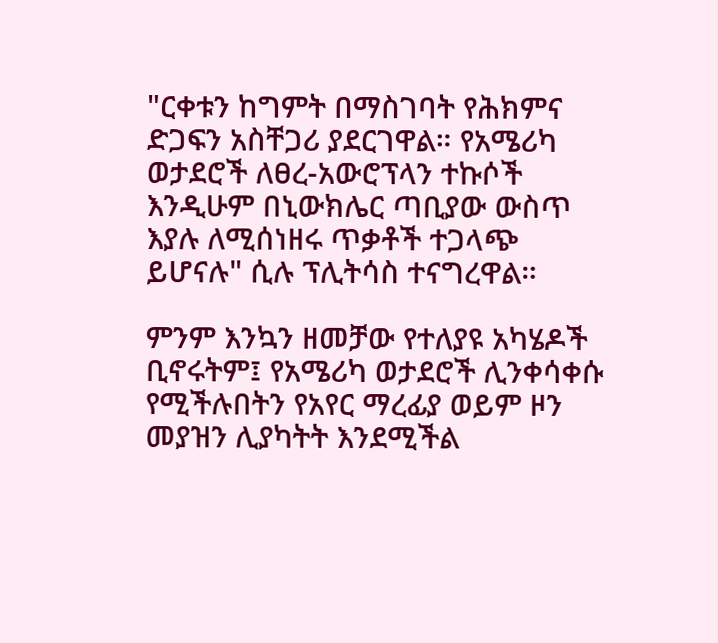"ርቀቱን ከግምት በማስገባት የሕክምና ድጋፍን አስቸጋሪ ያደርገዋል። የአሜሪካ ወታደሮች ለፀረ-አውሮፕላን ተኩሶች እንዲሁም በኒውክሌር ጣቢያው ውስጥ እያሉ ለሚሰነዘሩ ጥቃቶች ተጋላጭ ይሆናሉ" ሲሉ ፕሊትሳስ ተናግረዋል።

ምንም እንኳን ዘመቻው የተለያዩ አካሄዶች ቢኖሩትም፤ የአሜሪካ ወታደሮች ሊንቀሳቀሱ የሚችሉበትን የአየር ማረፊያ ወይም ዞን መያዝን ሊያካትት እንደሚችል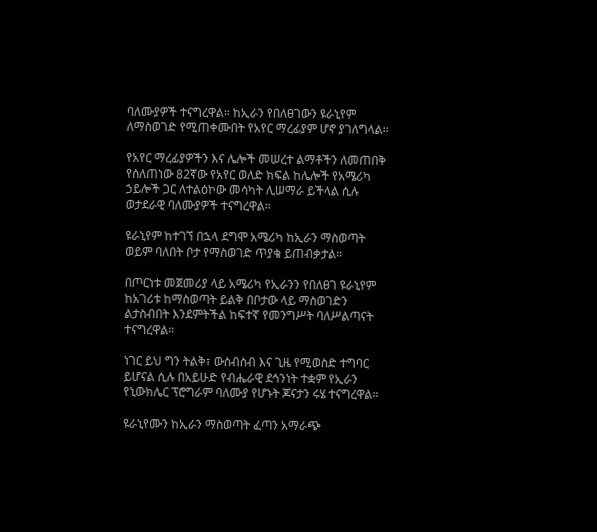ባለሙያዎች ተናግረዋል። ከኢራን የበለፀገውን ዩራኒየም ለማስወገድ የሚጠቀሙበት የአየር ማረፊያም ሆኖ ያገለግላል።

የአየር ማረፊያዎችን እና ሌሎች መሠረተ ልማቶችን ለመጠበቅ የሰለጠነው 82ኛው የአየር ወለድ ክፍል ከሌሎች የአሜሪካ ኃይሎች ጋር ለተልዕኮው መሳካት ሊሠማራ ይችላል ሲሉ ወታደራዊ ባለሙያዎች ተናግረዋል።

ዩራኒየም ከተገኘ በኋላ ደግሞ አሜሪካ ከኢራን ማስወጣት ወይም ባለበት ቦታ የማስወገድ ጥያቄ ይጠብቃታል።

በጦርነቱ መጀመሪያ ላይ አሜሪካ የኢራንን የበለፀገ ዩራኒየም ከአገሪቱ ከማስወጣት ይልቅ በቦታው ላይ ማስወገድን ልታስብበት እንደምትችል ከፍተኛ የመንግሥት ባለሥልጣናት ተናግረዋል።

ነገር ይህ ግን ትልቅ፣ ውስብስብ እና ጊዜ የሚወስድ ተግባር ይሆናል ሲሉ በአይሁድ የብሔራዊ ደኅንነት ተቋም የኢራን የኒውክሌር ፕሮግራም ባለሙያ የሆኑት ጆናታን ሩሄ ተናግረዋል።

ዩራኒየሙን ከኢራን ማስወጣት ፈጣን አማራጭ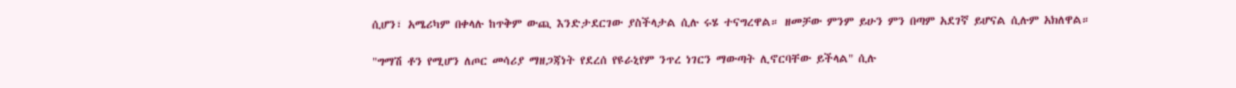ሲሆን፣ አሜሪካም በቀላሉ ከጥቅም ውጪ እንድታደርገው ያስችላታል ሲሉ ሩሄ ተናግረዋል። ዘመቻው ምንም ይሁን ምን በጣም አደገኛ ይሆናል ሲሉም አክለዋል።

"ግማሽ ቶን የሚሆን ለጦር መሳሪያ ማዘጋጃነት የደረሰ የዩራኒየም ንጥረ ነገርን ማውጣት ሊኖርባቸው ይችላል" ሲሉ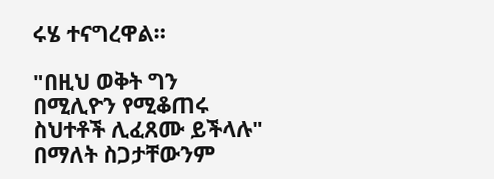ሩሄ ተናግረዋል።

"በዚህ ወቅት ግን በሚሊዮን የሚቆጠሩ ስህተቶች ሊፈጸሙ ይችላሉ" በማለት ስጋታቸውንም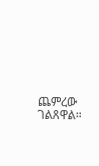ጨምረው ገልጸዋል።